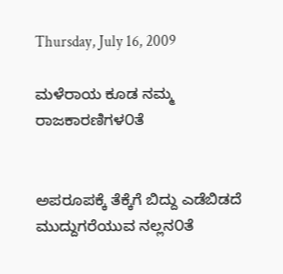Thursday, July 16, 2009

ಮಳೆರಾಯ ಕೂಡ ನಮ್ಮ ರಾಜಕಾರಣಿಗಳ೦ತೆ


ಅಪರೂಪಕ್ಕೆ ತೆಕ್ಕೆಗೆ ಬಿದ್ದು ಎಡೆಬಿಡದೆ ಮುದ್ದುಗರೆಯುವ ನಲ್ಲನ೦ತೆ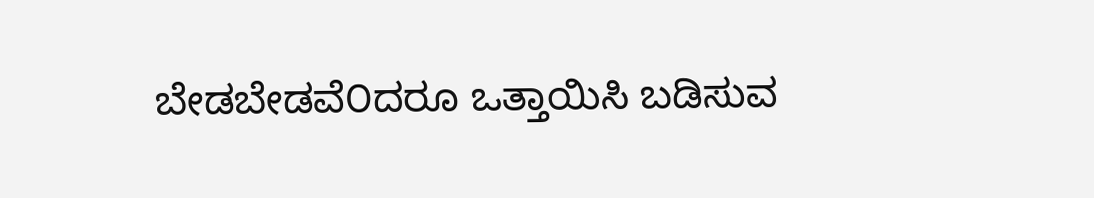ಬೇಡಬೇಡವೆ೦ದರೂ ಒತ್ತಾಯಿಸಿ ಬಡಿಸುವ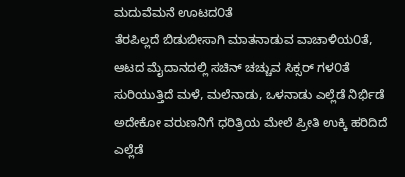ಮದುವೆಮನೆ ಊಟದ೦ತೆ
ತೆರಪಿಲ್ಲದೆ ಬಿಡುಬೀಸಾಗಿ ಮಾತನಾಡುವ ವಾಚಾಳಿಯ೦ತೆ,
ಆಟದ ಮೈದಾನದಲ್ಲಿ ಸಚಿನ್ ಚಚ್ಚುವ ಸಿಕ್ಸರ್ ಗಳ೦ತೆ
ಸುರಿಯುತ್ತಿದೆ ಮಳೆ, ಮಲೆನಾಡು, ಒಳನಾಡು ಎಲ್ಲೆಡೆ ನಿರ್ಭಿಡೆ
ಅದೇಕೋ ವರುಣನಿಗೆ ಧರಿತ್ರಿಯ ಮೇಲೆ ಪ್ರೀತಿ ಉಕ್ಕಿ ಹರಿದಿದೆ
ಎಲ್ಲೆಡೆ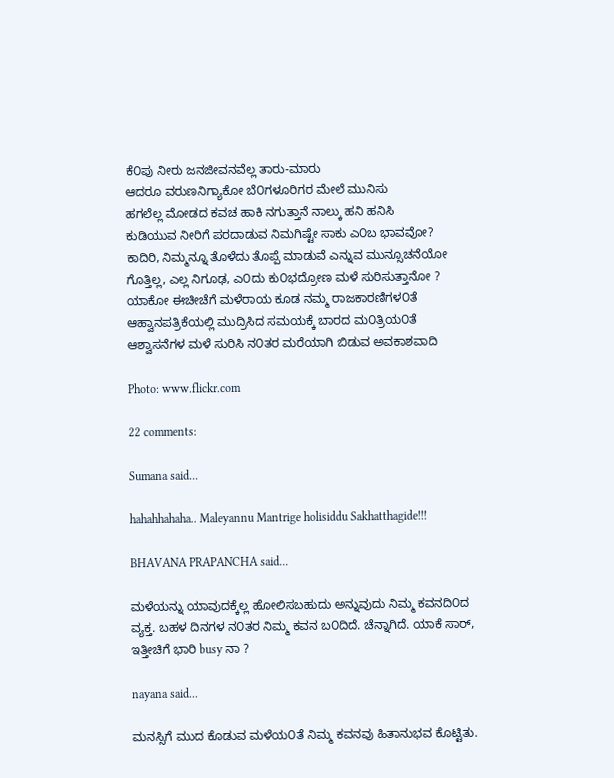ಕೆ೦ಪು ನೀರು ಜನಜೀವನವೆಲ್ಲ ತಾರು-ಮಾರು
ಆದರೂ ವರುಣನಿಗ್ಯಾಕೋ ಬೆ೦ಗಳೂರಿಗರ ಮೇಲೆ ಮುನಿಸು
ಹಗಲೆಲ್ಲ ಮೋಡದ ಕವಚ ಹಾಕಿ ನಗುತ್ತಾನೆ ನಾಲ್ಕು ಹನಿ ಹನಿಸಿ
ಕುಡಿಯುವ ನೀರಿಗೆ ಪರದಾಡುವ ನಿಮಗಿಷ್ಟೇ ಸಾಕು ಎ೦ಬ ಭಾವವೋ?
ಕಾದಿರಿ, ನಿಮ್ಮನ್ನೂ ತೊಳೆದು ತೊಪ್ಪೆ ಮಾಡುವೆ ಎನ್ನುವ ಮುನ್ಸೂಚನೆಯೋ
ಗೊತ್ತಿಲ್ಲ, ಎಲ್ಲ ನಿಗೂಢ, ಎ೦ದು ಕು೦ಭದ್ರೋಣ ಮಳೆ ಸುರಿಸುತ್ತಾನೋ ?
ಯಾಕೋ ಈಚೀಚೆಗೆ ಮಳೆರಾಯ ಕೂಡ ನಮ್ಮ ರಾಜಕಾರಣಿಗಳ೦ತೆ
ಆಹ್ವಾನಪತ್ರಿಕೆಯಲ್ಲಿ ಮುದ್ರಿಸಿದ ಸಮಯಕ್ಕೆ ಬಾರದ ಮ೦ತ್ರಿಯ೦ತೆ
ಆಶ್ವಾಸನೆಗಳ ಮಳೆ ಸುರಿಸಿ ನ೦ತರ ಮರೆಯಾಗಿ ಬಿಡುವ ಅವಕಾಶವಾದಿ

Photo: www.flickr.com

22 comments:

Sumana said...

hahahhahaha.. Maleyannu Mantrige holisiddu Sakhatthagide!!!

BHAVANA PRAPANCHA said...

ಮಳೆಯನ್ನು ಯಾವುದಕ್ಕೆಲ್ಲ ಹೋಲಿಸಬಹುದು ಅನ್ನುವುದು ನಿಮ್ಮ ಕವನದಿ೦ದ ವ್ಯಕ್ತ. ಬಹಳ ದಿನಗಳ ನ೦ತರ ನಿಮ್ಮ ಕವನ ಬ೦ದಿದೆ. ಚೆನ್ನಾಗಿದೆ. ಯಾಕೆ ಸಾರ್, ಇತ್ತೀಚಿಗೆ ಭಾರಿ busy ನಾ ?

nayana said...

ಮನಸ್ಸಿಗೆ ಮುದ ಕೊಡುವ ಮಳೆಯ೦ತೆ ನಿಮ್ಮ ಕವನವು ಹಿತಾನುಭವ ಕೊಟ್ಟಿತು.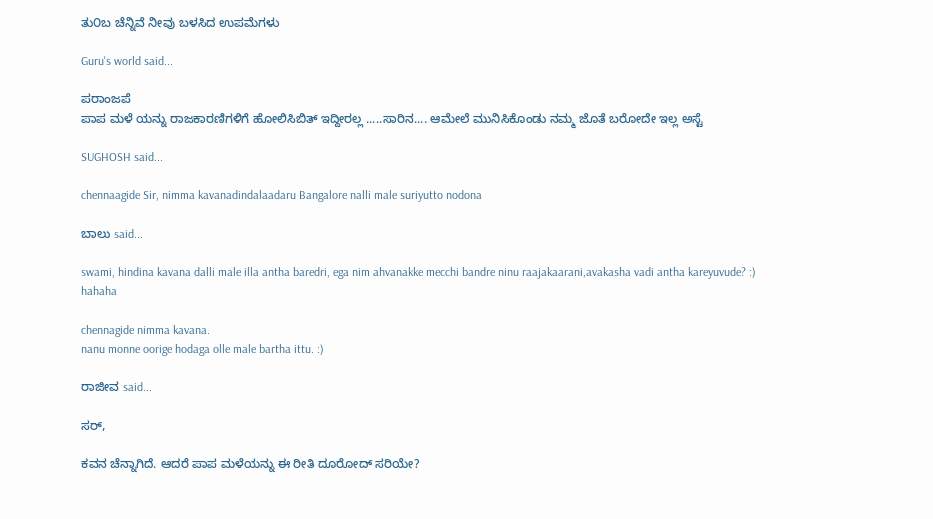ತು೦ಬ ಚೆನ್ನಿವೆ ನೀವು ಬಳಸಿದ ಉಪಮೆಗಳು

Guru's world said...

ಪರಾಂಜಪೆ
ಪಾಪ ಮಳೆ ಯನ್ನು ರಾಜಕಾರಣಿಗಳಿಗೆ ಹೋಲಿಸಿಬಿತ್ ಇದ್ದೀರಲ್ಲ .....ಸಾರಿನ.... ಆಮೇಲೆ ಮುನಿಸಿಕೊಂಡು ನಮ್ಮ ಜೊತೆ ಬರೋದೇ ಇಲ್ಲ ಅಸ್ಟೆ

SUGHOSH said...

chennaagide Sir, nimma kavanadindalaadaru Bangalore nalli male suriyutto nodona

ಬಾಲು said...

swami, hindina kavana dalli male illa antha baredri, ega nim ahvanakke mecchi bandre ninu raajakaarani,avakasha vadi antha kareyuvude? :)
hahaha

chennagide nimma kavana.
nanu monne oorige hodaga olle male bartha ittu. :)

ರಾಜೀವ said...

ಸರ್,

ಕವನ ಚೆನ್ನಾಗಿದೆ. ಆದರೆ ಪಾಪ ಮಳೆಯನ್ನು ಈ ರೀತಿ ದೂರೋದ್ ಸರಿಯೇ?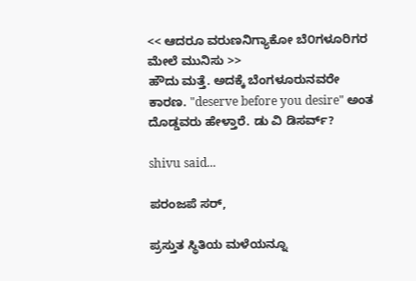<< ಆದರೂ ವರುಣನಿಗ್ಯಾಕೋ ಬೆ೦ಗಳೂರಿಗರ ಮೇಲೆ ಮುನಿಸು >>
ಹೌದು ಮತ್ತೆ. ಅದಕ್ಕೆ ಬೆಂಗಳೂರುನವರೇ ಕಾರಣ. "deserve before you desire" ಅಂತ ದೊಡ್ಡವರು ಹೇಳ್ತಾರೆ. ಡು ವಿ ಡಿಸರ್ವ್?

shivu said...

ಪರಂಜಪೆ ಸರ್,

ಪ್ರಸ್ತುತ ಸ್ಥಿತಿಯ ಮಳೆಯನ್ನೂ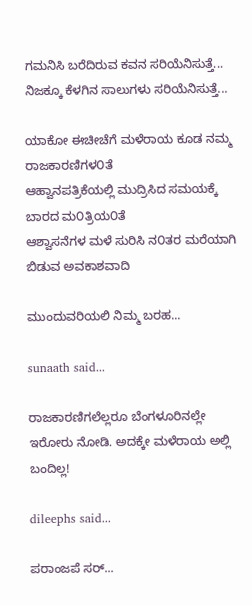ಗಮನಿಸಿ ಬರೆದಿರುವ ಕವನ ಸರಿಯೆನಿಸುತ್ತೆ...
ನಿಜಕ್ಕೂ ಕೆಳಗಿನ ಸಾಲುಗಳು ಸರಿಯೆನಿಸುತ್ತೆ...

ಯಾಕೋ ಈಚೀಚೆಗೆ ಮಳೆರಾಯ ಕೂಡ ನಮ್ಮ ರಾಜಕಾರಣಿಗಳ೦ತೆ
ಆಹ್ವಾನಪತ್ರಿಕೆಯಲ್ಲಿ ಮುದ್ರಿಸಿದ ಸಮಯಕ್ಕೆ ಬಾರದ ಮ೦ತ್ರಿಯ೦ತೆ
ಆಶ್ವಾಸನೆಗಳ ಮಳೆ ಸುರಿಸಿ ನ೦ತರ ಮರೆಯಾಗಿ ಬಿಡುವ ಅವಕಾಶವಾದಿ

ಮುಂದುವರಿಯಲಿ ನಿಮ್ಮ ಬರಹ...

sunaath said...

ರಾಜಕಾರಣಿಗಲೆಲ್ಲರೂ ಬೆಂಗಳೂರಿನಲ್ಲೇ ಇರೋರು ನೋಡಿ. ಅದಕ್ಕೇ ಮಳೆರಾಯ ಅಲ್ಲಿ ಬಂದಿಲ್ಲ!

dileephs said...

ಪರಾಂಜಪೆ ಸರ್...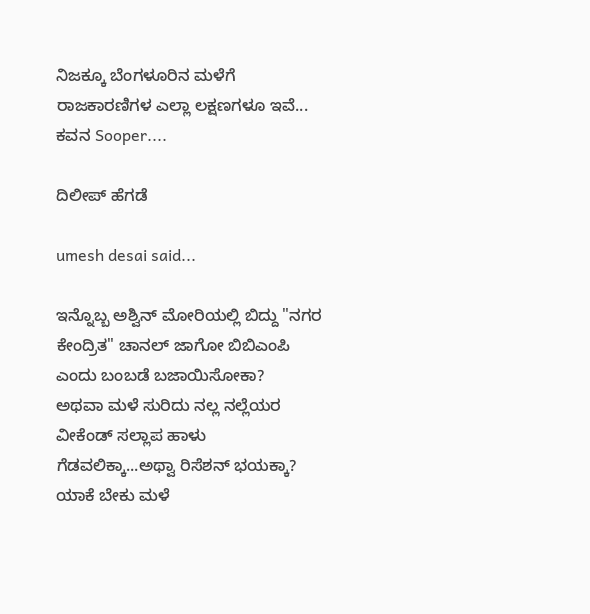ನಿಜಕ್ಕೂ ಬೆಂಗಳೂರಿನ ಮಳೆಗೆ ರಾಜಕಾರಣಿಗಳ ಎಲ್ಲಾ ಲಕ್ಷಣಗಳೂ ಇವೆ... ಕವನ Sooper....

ದಿಲೀಪ್ ಹೆಗಡೆ

umesh desai said...

ಇನ್ನೊಬ್ಬ ಅಶ್ವಿನ್ ಮೋರಿಯಲ್ಲಿ ಬಿದ್ದು "ನಗರ ಕೇಂದ್ರಿತ" ಚಾನಲ್ ಜಾಗೋ ಬಿಬಿಎಂಪಿ ಎಂದು ಬಂಬಡೆ ಬಜಾಯಿಸೋಕಾ?
ಅಥವಾ ಮಳೆ ಸುರಿದು ನಲ್ಲ ನಲ್ಲೆಯರ ವೀಕೆಂಡ್ ಸಲ್ಲಾಪ ಹಾಳು ಗೆಡವಲಿಕ್ಕಾ...ಅಥ್ವಾ ರಿಸೆಶನ್ ಭಯಕ್ಕಾ?
ಯಾಕೆ ಬೇಕು ಮಳೆ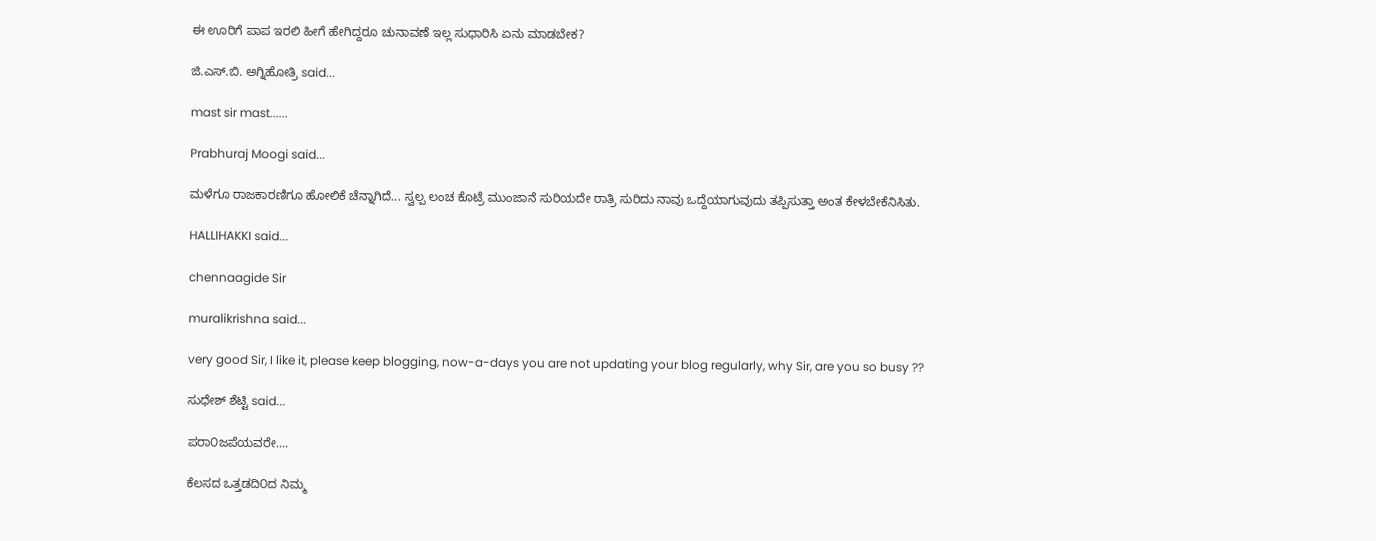ಈ ಊರಿಗೆ ಪಾಪ ಇರಲಿ ಹೀಗೆ ಹೇಗಿದ್ದರೂ ಚುನಾವಣೆ ಇಲ್ಲ ಸುಧಾರಿಸಿ ಏನು ಮಾಡಬೇಕ?

ಜಿ.ಎಸ್.ಬಿ. ಅಗ್ನಿಹೋತ್ರಿ said...

mast sir mast......

Prabhuraj Moogi said...

ಮಳೆಗೂ ರಾಜಕಾರಣಿಗೂ ಹೋಲಿಕೆ ಚೆನ್ನಾಗಿದೆ... ಸ್ವಲ್ಪ ಲಂಚ ಕೊಟ್ರೆ ಮುಂಜಾನೆ ಸುರಿಯದೇ ರಾತ್ರಿ ಸುರಿದು ನಾವು ಒದ್ದೆಯಾಗುವುದು ತಪ್ಪಿಸುತ್ತಾ ಅಂತ ಕೇಳಬೇಕೆನಿಸಿತು.

HALLIHAKKI said...

chennaagide Sir

muralikrishna said...

very good Sir, I like it, please keep blogging, now-a-days you are not updating your blog regularly, why Sir, are you so busy ??

ಸುಧೇಶ್ ಶೆಟ್ಟಿ said...

ಪರಾ೦ಜಪೆಯವರೇ....

ಕೆಲಸದ ಒತ್ತಡದಿ೦ದ ನಿಮ್ಮ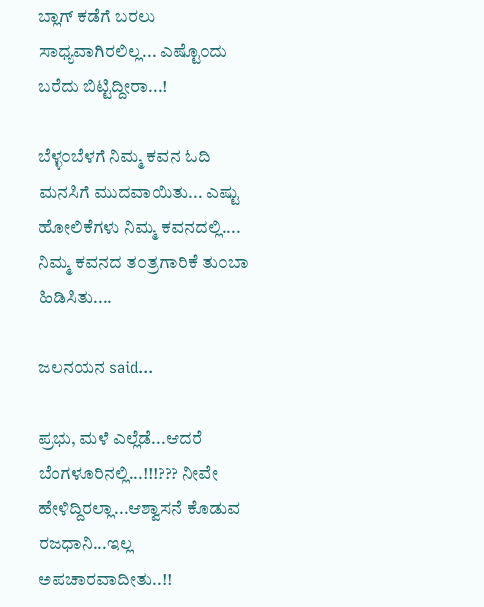ಬ್ಲಾಗ್ ಕಡೆಗೆ ಬರಲು ಸಾಧ್ಯವಾಗಿರಲಿಲ್ಲ... ಎಷ್ಟೊ೦ದು ಬರೆದು ಬಿಟ್ಟಿದ್ದೀರಾ...!

ಬೆಳ್ಳ೦ಬೆಳಗೆ ನಿಮ್ಮ ಕವನ ಓದಿ ಮನಸಿಗೆ ಮುದವಾಯಿತು... ಎಷ್ಟು ಹೋಲಿಕೆಗಳು ನಿಮ್ಮ ಕವನದಲ್ಲಿ.... ನಿಮ್ಮ ಕವನದ ತ೦ತ್ರಗಾರಿಕೆ ತು೦ಬಾ ಹಿಡಿಸಿತು....

ಜಲನಯನ said...

ಪ್ರಭು, ಮಳೆ ಎಲ್ಲೆಡೆ...ಆದರೆ ಬೆಂಗಳೂರಿನಲ್ಲಿ...!!!??? ನೀವೇ ಹೇಳಿದ್ದಿರಲ್ಲಾ...ಆಶ್ವಾಸನೆ ಕೊಡುವ ರಜಧಾನಿ...ಇಲ್ಲ ಅಪಚಾರವಾದೀತು..!!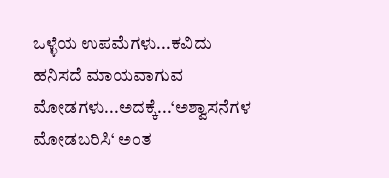ಒಳ್ಳೆಯ ಉಪಮೆಗಳು...ಕವಿದು ಹನಿಸದೆ ಮಾಯವಾಗುವ ಮೋಡಗಳು...ಅದಕ್ಕೆ...‘ಅಶ್ವಾಸನೆಗಳ ಮೋಡಬರಿಸಿ‘ ಅಂತ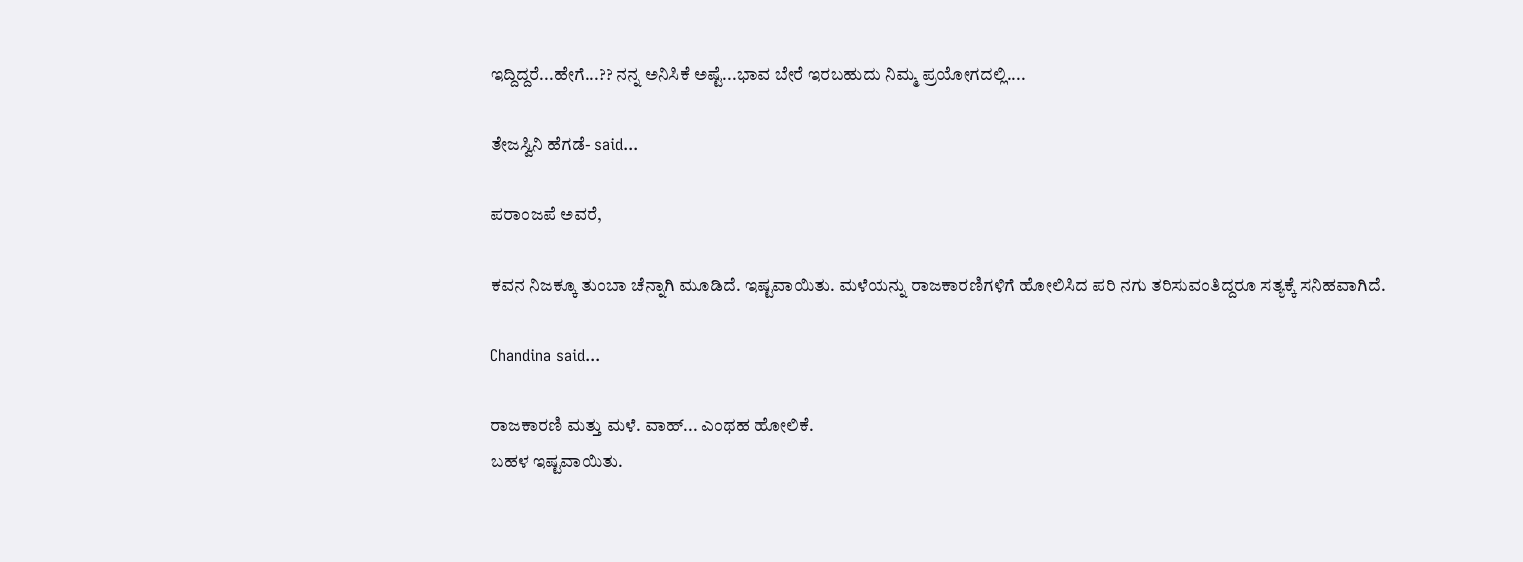ಇದ್ದಿದ್ದರೆ...ಹೇಗೆ...?? ನನ್ನ ಅನಿಸಿಕೆ ಅಷ್ಟೆ...ಭಾವ ಬೇರೆ ಇರಬಹುದು ನಿಮ್ಮ ಪ್ರಯೋಗದಲ್ಲಿ....

ತೇಜಸ್ವಿನಿ ಹೆಗಡೆ- said...

ಪರಾಂಜಪೆ ಅವರೆ,

ಕವನ ನಿಜಕ್ಕೂ ತುಂಬಾ ಚೆನ್ನಾಗಿ ಮೂಡಿದೆ. ಇಷ್ಟವಾಯಿತು. ಮಳೆಯನ್ನು ರಾಜಕಾರಣಿಗಳಿಗೆ ಹೋಲಿಸಿದ ಪರಿ ನಗು ತರಿಸುವಂತಿದ್ದರೂ ಸತ್ಯಕ್ಕೆ ಸನಿಹವಾಗಿದೆ.

Chandina said...

ರಾಜಕಾರಣಿ ಮತ್ತು ಮಳೆ. ವಾಹ್... ಎಂಥಹ ಹೋಲಿಕೆ.
ಬಹಳ ಇಷ್ಟವಾಯಿತು.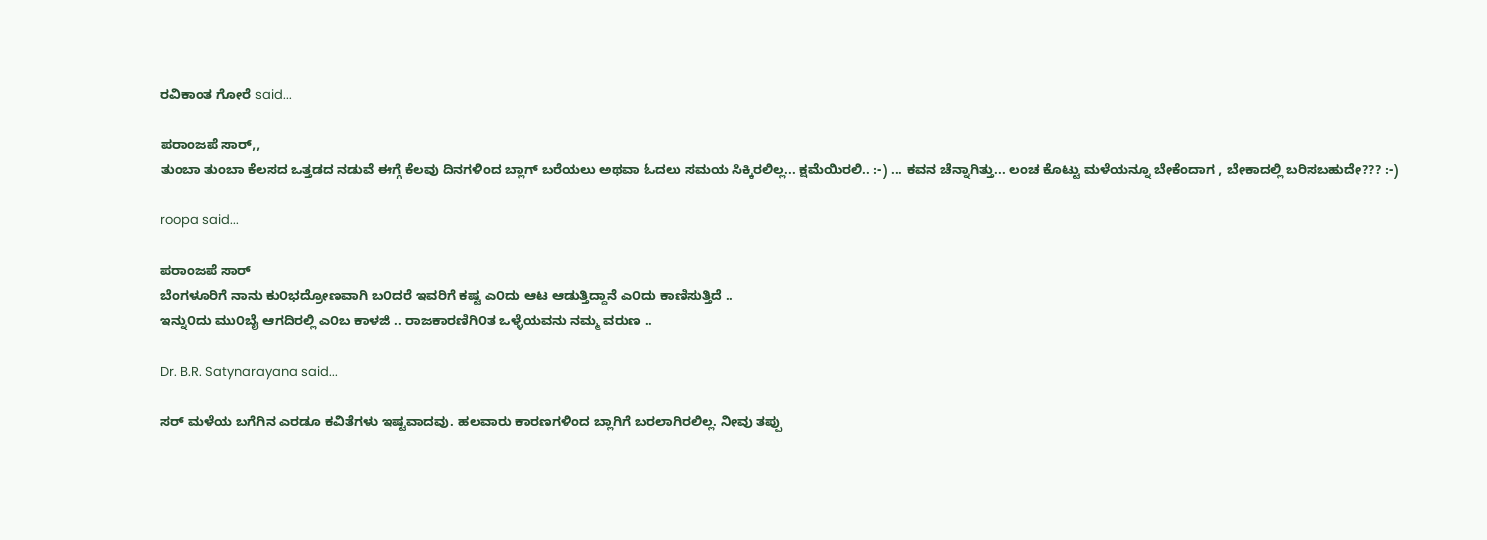ರವಿಕಾಂತ ಗೋರೆ said...

ಪರಾಂಜಪೆ ಸಾರ್,,
ತುಂಬಾ ತುಂಬಾ ಕೆಲಸದ ಒತ್ತಡದ ನಡುವೆ ಈಗ್ಗೆ ಕೆಲವು ದಿನಗಳಿಂದ ಬ್ಲಾಗ್ ಬರೆಯಲು ಅಥವಾ ಓದಲು ಸಮಯ ಸಿಕ್ಕಿರಲಿಲ್ಲ... ಕ್ಷಮೆಯಿರಲಿ.. :-) ... ಕವನ ಚೆನ್ನಾಗಿತ್ತು... ಲಂಚ ಕೊಟ್ಟು ಮಳೆಯನ್ನೂ ಬೇಕೆಂದಾಗ , ಬೇಕಾದಲ್ಲಿ ಬರಿಸಬಹುದೇ??? :-)

roopa said...

ಪರಾಂಜಪೆ ಸಾರ್
ಬೆಂಗಳೂರಿಗೆ ನಾನು ಕು೦ಭದ್ರೋಣವಾಗಿ ಬ೦ದರೆ ಇವರಿಗೆ ಕಷ್ಟ ಎ೦ದು ಆಟ ಆಡುತ್ತಿದ್ದಾನೆ ಎ೦ದು ಕಾಣಿಸುತ್ತಿದೆ ..
ಇನ್ನು೦ದು ಮು೦ಬೈ ಆಗದಿರಲ್ಲಿ ಎ೦ಬ ಕಾಳಜಿ .. ರಾಜಕಾರಣಿಗಿ೦ತ ಒಳ್ಳೆಯವನು ನಮ್ಮ ವರುಣ ..

Dr. B.R. Satynarayana said...

ಸರ್ ಮಳೆಯ ಬಗೆಗಿನ ಎರಡೂ ಕವಿತೆಗಳು ಇಷ್ಟವಾದವು. ಹಲವಾರು ಕಾರಣಗಳಿಂದ ಬ್ಲಾಗಿಗೆ ಬರಲಾಗಿರಲಿಲ್ಲ. ನೀವು ತಪ್ಪು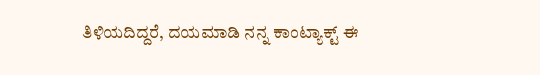ತಿಳಿಯದಿದ್ದರೆ, ದಯಮಾಡಿ ನನ್ನ ಕಾಂಟ್ಯಾಕ್ಟ್ ಈ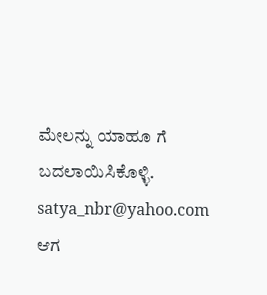ಮೇಲನ್ನು ಯಾಹೂ ಗೆ ಬದಲಾಯಿಸಿಕೊಳ್ಳಿ. satya_nbr@yahoo.com
ಆಗ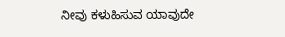ನೀವು ಕಳುಹಿಸುವ ಯಾವುದೇ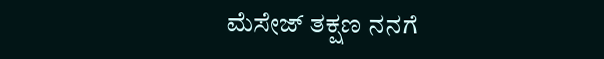ಮೆಸೇಜ್ ತಕ್ಷಣ ನನಗೆ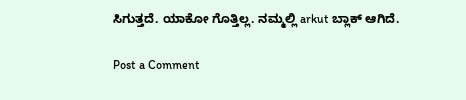ಸಿಗುತ್ತದೆ. ಯಾಕೋ ಗೊತ್ತಿಲ್ಲ. ನಮ್ಮಲ್ಲಿ arkut ಬ್ಲಾಕ್ ಆಗಿದೆ.

Post a Comment